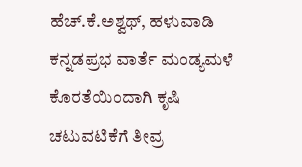ಹೆಚ್.ಕೆ.ಅಶ್ವಥ್, ಹಳುವಾಡಿ
ಕನ್ನಡಪ್ರಭ ವಾರ್ತೆ ಮಂಡ್ಯಮಳೆ ಕೊರತೆಯಿಂದಾಗಿ ಕೃಷಿ ಚಟುವಟಿಕೆಗೆ ತೀವ್ರ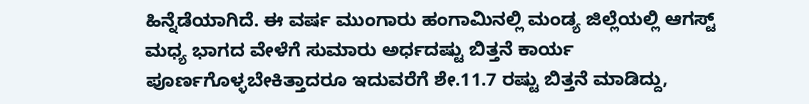ಹಿನ್ನೆಡೆಯಾಗಿದೆ. ಈ ವರ್ಷ ಮುಂಗಾರು ಹಂಗಾಮಿನಲ್ಲಿ ಮಂಡ್ಯ ಜಿಲ್ಲೆಯಲ್ಲಿ ಆಗಸ್ಟ್ ಮಧ್ಯ ಭಾಗದ ವೇಳೆಗೆ ಸುಮಾರು ಅರ್ಧದಷ್ಟು ಬಿತ್ತನೆ ಕಾರ್ಯ ಪೂರ್ಣಗೊಳ್ಳಬೇಕಿತ್ತಾದರೂ ಇದುವರೆಗೆ ಶೇ.11.7 ರಷ್ಟು ಬಿತ್ತನೆ ಮಾಡಿದ್ದು,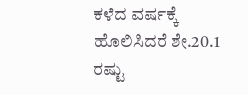ಕಳೆದ ವರ್ಷಕ್ಕೆ ಹೊಲಿಸಿದರೆ ಶೇ.20.1 ರಷ್ಟು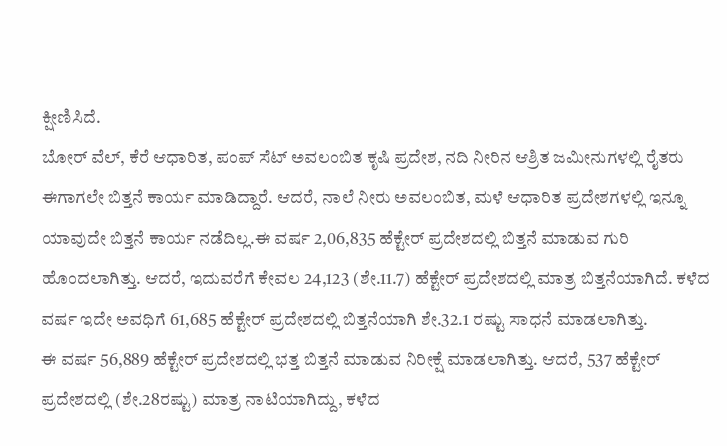ಕ್ಷೀಣಿಸಿದೆ.
ಬೋರ್ ವೆಲ್, ಕೆರೆ ಆಧಾರಿತ, ಪಂಪ್ ಸೆಟ್ ಅವಲಂಬಿತ ಕೃಷಿ ಪ್ರದೇಶ, ನದಿ ನೀರಿನ ಆಶ್ರಿತ ಜಮೀನುಗಳಲ್ಲಿ ರೈತರು ಈಗಾಗಲೇ ಬಿತ್ತನೆ ಕಾರ್ಯ ಮಾಡಿದ್ದಾರೆ. ಆದರೆ, ನಾಲೆ ನೀರು ಅವಲಂಬಿತ, ಮಳೆ ಆಧಾರಿತ ಪ್ರದೇಶಗಳಲ್ಲಿ ಇನ್ನೂ ಯಾವುದೇ ಬಿತ್ತನೆ ಕಾರ್ಯ ನಡೆದಿಲ್ಲ.ಈ ವರ್ಷ 2,06,835 ಹೆಕ್ಟೇರ್ ಪ್ರದೇಶದಲ್ಲಿ ಬಿತ್ತನೆ ಮಾಡುವ ಗುರಿ ಹೊಂದಲಾಗಿತ್ತು. ಆದರೆ, ಇದುವರೆಗೆ ಕೇವಲ 24,123 (ಶೇ.11.7) ಹೆಕ್ಟೇರ್ ಪ್ರದೇಶದಲ್ಲಿ ಮಾತ್ರ ಬಿತ್ತನೆಯಾಗಿದೆ. ಕಳೆದ ವರ್ಷ ಇದೇ ಅವಧಿಗೆ 61,685 ಹೆಕ್ಟೇರ್ ಪ್ರದೇಶದಲ್ಲಿ ಬಿತ್ತನೆಯಾಗಿ ಶೇ.32.1 ರಷ್ಟು ಸಾಧನೆ ಮಾಡಲಾಗಿತ್ತು.
ಈ ವರ್ಷ 56,889 ಹೆಕ್ಟೇರ್ ಪ್ರದೇಶದಲ್ಲಿ ಭತ್ತ ಬಿತ್ತನೆ ಮಾಡುವ ನಿರೀಕ್ಷೆ ಮಾಡಲಾಗಿತ್ತು. ಆದರೆ, 537 ಹೆಕ್ಟೇರ್ ಪ್ರದೇಶದಲ್ಲಿ (ಶೇ.28ರಷ್ಟು) ಮಾತ್ರ ನಾಟಿಯಾಗಿದ್ದು, ಕಳೆದ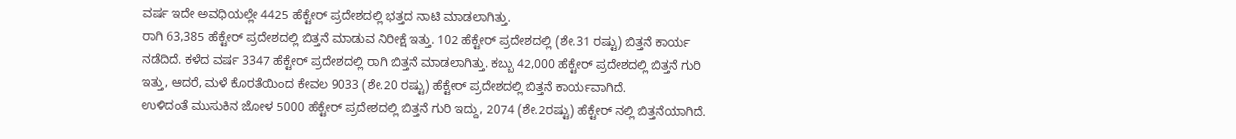ವರ್ಷ ಇದೇ ಅವಧಿಯಲ್ಲೇ 4425 ಹೆಕ್ಟೇರ್ ಪ್ರದೇಶದಲ್ಲಿ ಭತ್ತದ ನಾಟಿ ಮಾಡಲಾಗಿತ್ತು.
ರಾಗಿ 63,385 ಹೆಕ್ಟೇರ್ ಪ್ರದೇಶದಲ್ಲಿ ಬಿತ್ತನೆ ಮಾಡುವ ನಿರೀಕ್ಷೆ ಇತ್ತು. 102 ಹೆಕ್ಟೇರ್ ಪ್ರದೇಶದಲ್ಲಿ (ಶೇ.31 ರಷ್ಟು) ಬಿತ್ತನೆ ಕಾರ್ಯ ನಡೆದಿದೆ. ಕಳೆದ ವರ್ಷ 3347 ಹೆಕ್ಟೇರ್ ಪ್ರದೇಶದಲ್ಲಿ ರಾಗಿ ಬಿತ್ತನೆ ಮಾಡಲಾಗಿತ್ತು. ಕಬ್ಬು 42,000 ಹೆಕ್ಟೇರ್ ಪ್ರದೇಶದಲ್ಲಿ ಬಿತ್ತನೆ ಗುರಿ ಇತ್ತು, ಆದರೆ, ಮಳೆ ಕೊರತೆಯಿಂದ ಕೇವಲ 9033 (ಶೇ.20 ರಷ್ಟು) ಹೆಕ್ಟೇರ್ ಪ್ರದೇಶದಲ್ಲಿ ಬಿತ್ತನೆ ಕಾರ್ಯವಾಗಿದೆ.
ಉಳಿದಂತೆ ಮುಸುಕಿನ ಜೋಳ 5000 ಹೆಕ್ಟೇರ್ ಪ್ರದೇಶದಲ್ಲಿ ಬಿತ್ತನೆ ಗುರಿ ಇದ್ದು, 2074 (ಶೇ.2ರಷ್ಟು) ಹೆಕ್ಟೇರ್ ನಲ್ಲಿ ಬಿತ್ತನೆಯಾಗಿದೆ.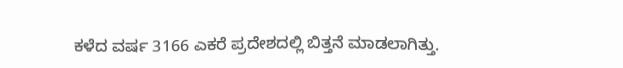ಕಳೆದ ವರ್ಷ 3166 ಎಕರೆ ಪ್ರದೇಶದಲ್ಲಿ ಬಿತ್ತನೆ ಮಾಡಲಾಗಿತ್ತು.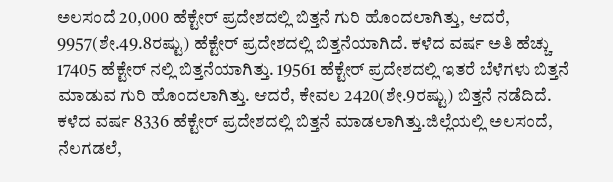ಅಲಸಂದೆ 20,000 ಹೆಕ್ಟೇರ್ ಪ್ರದೇಶದಲ್ಲಿ ಬಿತ್ತನೆ ಗುರಿ ಹೊಂದಲಾಗಿತ್ತು, ಆದರೆ, 9957(ಶೇ.49.8ರಷ್ಟು) ಹೆಕ್ಟೇರ್ ಪ್ರದೇಶದಲ್ಲಿ ಬಿತ್ತನೆಯಾಗಿದೆ. ಕಳೆದ ವರ್ಷ ಅತಿ ಹೆಚ್ಚು 17405 ಹೆಕ್ಟೇರ್ ನಲ್ಲಿ ಬಿತ್ತನೆಯಾಗಿತ್ತು. 19561 ಹೆಕ್ಟೇರ್ ಪ್ರದೇಶದಲ್ಲಿ ಇತರೆ ಬೆಳೆಗಳು ಬಿತ್ತನೆ ಮಾಡುವ ಗುರಿ ಹೊಂದಲಾಗಿತ್ತು. ಆದರೆ, ಕೇವಲ 2420(ಶೇ.9ರಷ್ಟು) ಬಿತ್ತನೆ ನಡೆದಿದೆ. ಕಳೆದ ವರ್ಷ 8336 ಹೆಕ್ಟೇರ್ ಪ್ರದೇಶದಲ್ಲಿ ಬಿತ್ತನೆ ಮಾಡಲಾಗಿತ್ತು.ಜಿಲ್ಲೆಯಲ್ಲಿ ಅಲಸಂದೆ, ನೆಲಗಡಲೆ,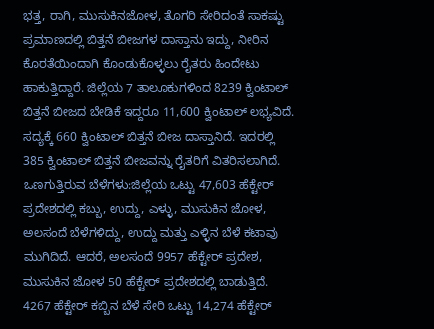ಭತ್ತ, ರಾಗಿ, ಮುಸುಕಿನಜೋಳ, ತೊಗರಿ ಸೇರಿದಂತೆ ಸಾಕಷ್ಟು ಪ್ರಮಾಣದಲ್ಲಿ ಬಿತ್ತನೆ ಬೀಜಗಳ ದಾಸ್ತಾನು ಇದ್ದು, ನೀರಿನ ಕೊರತೆಯಿಂದಾಗಿ ಕೊಂಡುಕೊಳ್ಳಲು ರೈತರು ಹಿಂದೇಟು ಹಾಕುತ್ತಿದ್ದಾರೆ. ಜಿಲ್ಲೆಯ 7 ತಾಲೂಕುಗಳಿಂದ 8239 ಕ್ವಿಂಟಾಲ್ ಬಿತ್ತನೆ ಬೀಜದ ಬೇಡಿಕೆ ಇದ್ದರೂ 11,600 ಕ್ವಿಂಟಾಲ್ ಲಭ್ಯವಿದೆ. ಸದ್ಯಕ್ಕೆ 660 ಕ್ವಿಂಟಾಲ್ ಬಿತ್ತನೆ ಬೀಜ ದಾಸ್ತಾನಿದೆ. ಇದರಲ್ಲಿ 385 ಕ್ವಿಂಟಾಲ್ ಬಿತ್ತನೆ ಬೀಜವನ್ನು ರೈತರಿಗೆ ವಿತರಿಸಲಾಗಿದೆ.
ಒಣಗುತ್ತಿರುವ ಬೆಳೆಗಳು:ಜಿಲ್ಲೆಯ ಒಟ್ಟು 47,603 ಹೆಕ್ಟೇರ್ ಪ್ರದೇಶದಲ್ಲಿ ಕಬ್ಬು, ಉದ್ದು, ಎಳ್ಳು, ಮುಸುಕಿನ ಜೋಳ, ಅಲಸಂದೆ ಬೆಳೆಗಳಿದ್ದು, ಉದ್ದು ಮತ್ತು ಎಳ್ಳಿನ ಬೆಳೆ ಕಟಾವು ಮುಗಿದಿದೆ. ಆದರೆ, ಅಲಸಂದೆ 9957 ಹೆಕ್ಟೇರ್ ಪ್ರದೇಶ, ಮುಸುಕಿನ ಜೋಳ 50 ಹೆಕ್ಟೇರ್ ಪ್ರದೇಶದಲ್ಲಿ ಬಾಡುತ್ತಿದೆ. 4267 ಹೆಕ್ಟೇರ್ ಕಬ್ಬಿನ ಬೆಳೆ ಸೇರಿ ಒಟ್ಟು 14,274 ಹೆಕ್ಟೇರ್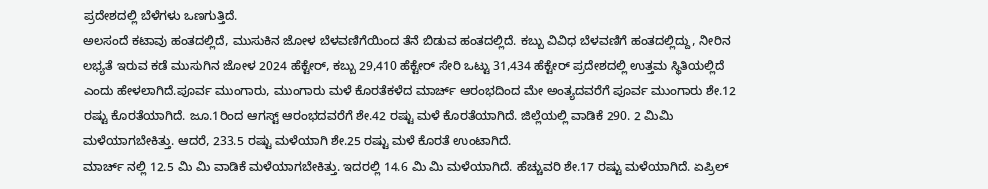ಪ್ರದೇಶದಲ್ಲಿ ಬೆಳೆಗಳು ಒಣಗುತ್ತಿದೆ.
ಅಲಸಂದೆ ಕಟಾವು ಹಂತದಲ್ಲಿದೆ, ಮುಸುಕಿನ ಜೋಳ ಬೆಳವಣಿಗೆಯಿಂದ ತೆನೆ ಬಿಡುವ ಹಂತದಲ್ಲಿದೆ. ಕಬ್ಬು ವಿವಿಧ ಬೆಳವಣಿಗೆ ಹಂತದಲ್ಲಿದ್ದು, ನೀರಿನ ಲಭ್ಯತೆ ಇರುವ ಕಡೆ ಮುಸುಗಿನ ಜೋಳ 2024 ಹೆಕ್ಟೇರ್, ಕಬ್ಬು 29,410 ಹೆಕ್ಟೇರ್ ಸೇರಿ ಒಟ್ಟು 31,434 ಹೆಕ್ಟೇರ್ ಪ್ರದೇಶದಲ್ಲಿ ಉತ್ತಮ ಸ್ಥಿತಿಯಲ್ಲಿದೆ ಎಂದು ಹೇಳಲಾಗಿದೆ.ಪೂರ್ವ ಮುಂಗಾರು, ಮುಂಗಾರು ಮಳೆ ಕೊರತೆಕಳೆದ ಮಾರ್ಚ್ ಆರಂಭದಿಂದ ಮೇ ಅಂತ್ಯದವರೆಗೆ ಪೂರ್ವ ಮುಂಗಾರು ಶೇ.12 ರಷ್ಟು ಕೊರತೆಯಾಗಿದೆ. ಜೂ.1ರಿಂದ ಆಗಸ್ಟ್ ಆರಂಭದವರೆಗೆ ಶೇ.42 ರಷ್ಟು ಮಳೆ ಕೊರತೆಯಾಗಿದೆ. ಜಿಲ್ಲೆಯಲ್ಲಿ ವಾಡಿಕೆ 290. 2 ಮಿಮಿ ಮಳೆಯಾಗಬೇಕಿತ್ತು. ಆದರೆ, 233.5 ರಷ್ಟು ಮಳೆಯಾಗಿ ಶೇ.25 ರಷ್ಟು ಮಳೆ ಕೊರತೆ ಉಂಟಾಗಿದೆ.
ಮಾರ್ಚ್ ನಲ್ಲಿ 12.5 ಮಿ ಮಿ ವಾಡಿಕೆ ಮಳೆಯಾಗಬೇಕಿತ್ತು. ಇದರಲ್ಲಿ 14.6 ಮಿ ಮಿ ಮಳೆಯಾಗಿದೆ. ಹೆಚ್ಚುವರಿ ಶೇ.17 ರಷ್ಟು ಮಳೆಯಾಗಿದೆ. ಏಪ್ರಿಲ್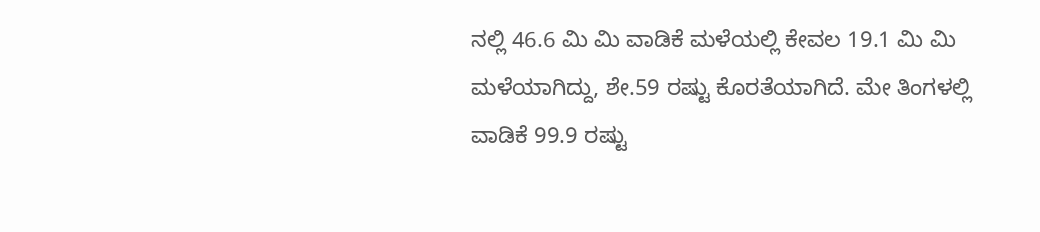ನಲ್ಲಿ 46.6 ಮಿ ಮಿ ವಾಡಿಕೆ ಮಳೆಯಲ್ಲಿ ಕೇವಲ 19.1 ಮಿ ಮಿ ಮಳೆಯಾಗಿದ್ದು, ಶೇ.59 ರಷ್ಟು ಕೊರತೆಯಾಗಿದೆ. ಮೇ ತಿಂಗಳಲ್ಲಿ ವಾಡಿಕೆ 99.9 ರಷ್ಟು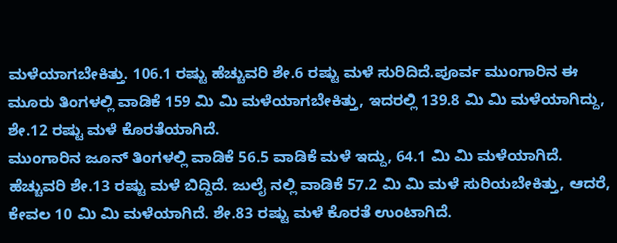ಮಳೆಯಾಗಬೇಕಿತ್ತು. 106.1 ರಷ್ಟು ಹೆಚ್ಚುವರಿ ಶೇ.6 ರಷ್ಟು ಮಳೆ ಸುರಿದಿದೆ.ಪೂರ್ವ ಮುಂಗಾರಿನ ಈ ಮೂರು ತಿಂಗಳಲ್ಲಿ ವಾಡಿಕೆ 159 ಮಿ ಮಿ ಮಳೆಯಾಗಬೇಕಿತ್ತು, ಇದರಲ್ಲಿ 139.8 ಮಿ ಮಿ ಮಳೆಯಾಗಿದ್ದು, ಶೇ.12 ರಷ್ಟು ಮಳೆ ಕೊರತೆಯಾಗಿದೆ.
ಮುಂಗಾರಿನ ಜೂನ್ ತಿಂಗಳಲ್ಲಿ ವಾಡಿಕೆ 56.5 ವಾಡಿಕೆ ಮಳೆ ಇದ್ದು, 64.1 ಮಿ ಮಿ ಮಳೆಯಾಗಿದೆ. ಹೆಚ್ಚುವರಿ ಶೇ.13 ರಷ್ಟು ಮಳೆ ಬಿದ್ದಿದೆ. ಜುಲೈ ನಲ್ಲಿ ವಾಡಿಕೆ 57.2 ಮಿ ಮಿ ಮಳೆ ಸುರಿಯಬೇಕಿತ್ತು, ಆದರೆ, ಕೇವಲ 10 ಮಿ ಮಿ ಮಳೆಯಾಗಿದೆ. ಶೇ.83 ರಷ್ಟು ಮಳೆ ಕೊರತೆ ಉಂಟಾಗಿದೆ.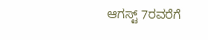ಆಗಸ್ಟ್ 7ರವರೆಗೆ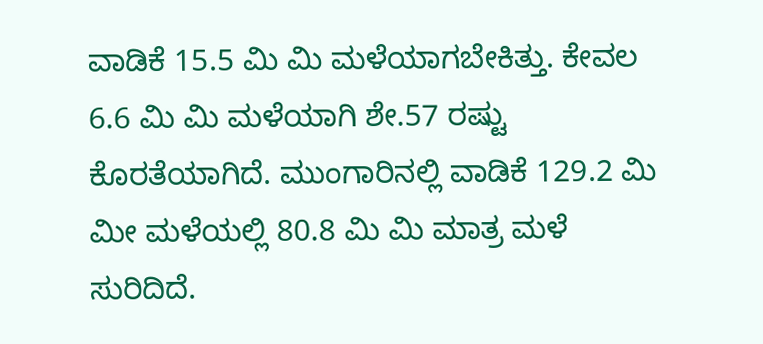ವಾಡಿಕೆ 15.5 ಮಿ ಮಿ ಮಳೆಯಾಗಬೇಕಿತ್ತು. ಕೇವಲ 6.6 ಮಿ ಮಿ ಮಳೆಯಾಗಿ ಶೇ.57 ರಷ್ಟು ಕೊರತೆಯಾಗಿದೆ. ಮುಂಗಾರಿನಲ್ಲಿ ವಾಡಿಕೆ 129.2 ಮಿ ಮೀ ಮಳೆಯಲ್ಲಿ 80.8 ಮಿ ಮಿ ಮಾತ್ರ ಮಳೆ ಸುರಿದಿದೆ.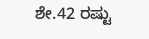ಶೇ.42 ರಷ್ಟು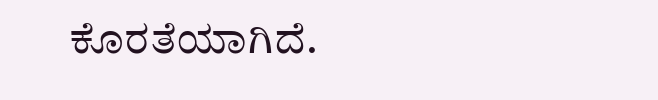ಕೊರತೆಯಾಗಿದೆ.